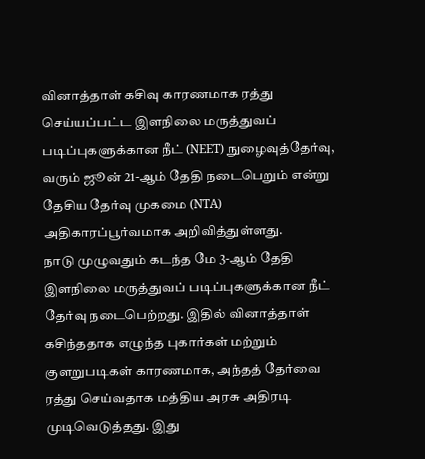வினாத்தாள் கசிவு காரணமாக ரத்து செய்யப்பட்ட இளநிலை மருத்துவப் படிப்புகளுக்கான நீட் (NEET) நுழைவுத்தேர்வு, வரும் ஜூன் 21-ஆம் தேதி நடைபெறும் என்று தேசிய தேர்வு முகமை (NTA) அதிகாரப்பூர்வமாக அறிவித்துள்ளது.
நாடு முழுவதும் கடந்த மே 3-ஆம் தேதி இளநிலை மருத்துவப் படிப்புகளுக்கான நீட் தேர்வு நடைபெற்றது. இதில் வினாத்தாள் கசிந்ததாக எழுந்த புகார்கள் மற்றும் குளறுபடிகள் காரணமாக, அந்தத் தேர்வை ரத்து செய்வதாக மத்திய அரசு அதிரடி முடிவெடுத்தது. இது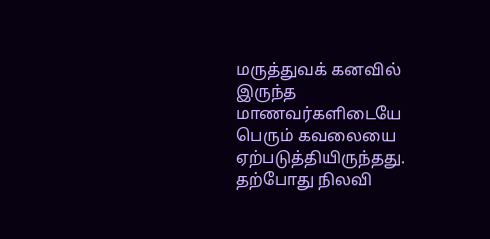மருத்துவக் கனவில் இருந்த மாணவர்களிடையே பெரும் கவலையை ஏற்படுத்தியிருந்தது.
தற்போது நிலவி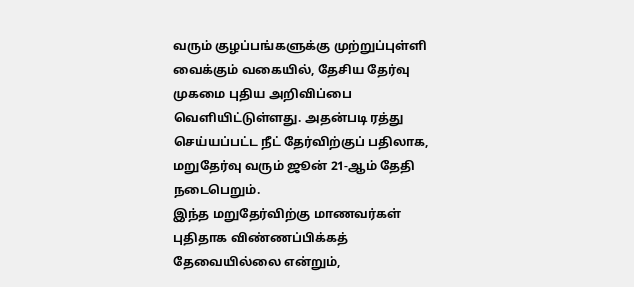வரும் குழப்பங்களுக்கு முற்றுப்புள்ளி வைக்கும் வகையில், தேசிய தேர்வு முகமை புதிய அறிவிப்பை வெளியிட்டுள்ளது. அதன்படி ரத்து செய்யப்பட்ட நீட் தேர்விற்குப் பதிலாக, மறுதேர்வு வரும் ஜூன் 21-ஆம் தேதி நடைபெறும்.
இந்த மறுதேர்விற்கு மாணவர்கள் புதிதாக விண்ணப்பிக்கத் தேவையில்லை என்றும்,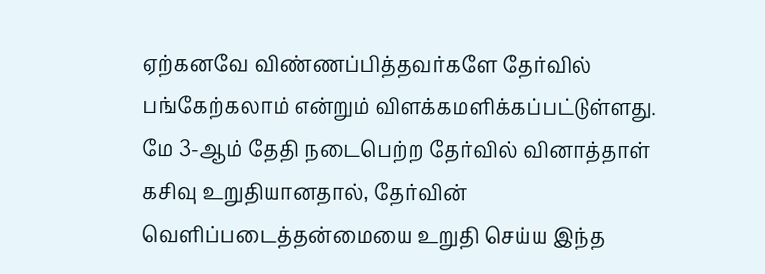ஏற்கனவே விண்ணப்பித்தவர்களே தேர்வில் பங்கேற்கலாம் என்றும் விளக்கமளிக்கப்பட்டுள்ளது.
மே 3-ஆம் தேதி நடைபெற்ற தேர்வில் வினாத்தாள் கசிவு உறுதியானதால், தேர்வின் வெளிப்படைத்தன்மையை உறுதி செய்ய இந்த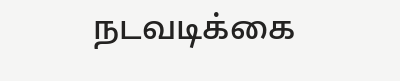நடவடிக்கை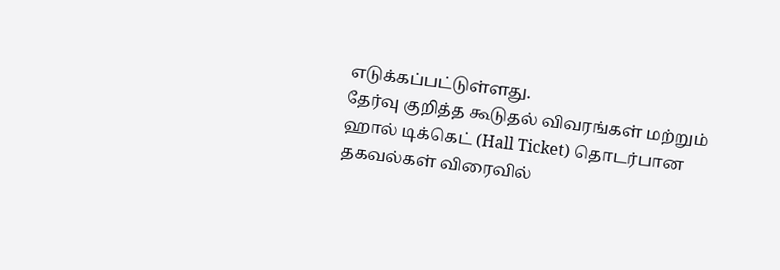எடுக்கப்பட்டுள்ளது.
தேர்வு குறித்த கூடுதல் விவரங்கள் மற்றும் ஹால் டிக்கெட் (Hall Ticket) தொடர்பான தகவல்கள் விரைவில்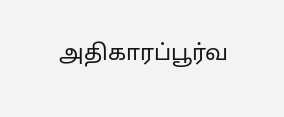அதிகாரப்பூர்வ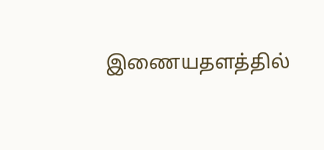இணையதளத்தில்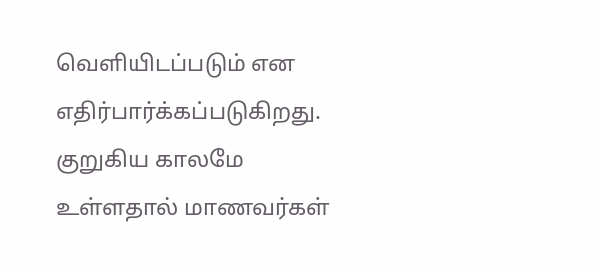வெளியிடப்படும் என எதிர்பார்க்கப்படுகிறது. குறுகிய காலமே உள்ளதால் மாணவர்கள்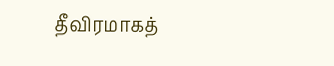தீவிரமாகத்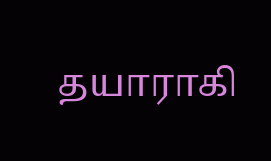தயாராகி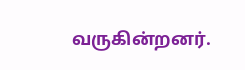வருகின்றனர்.